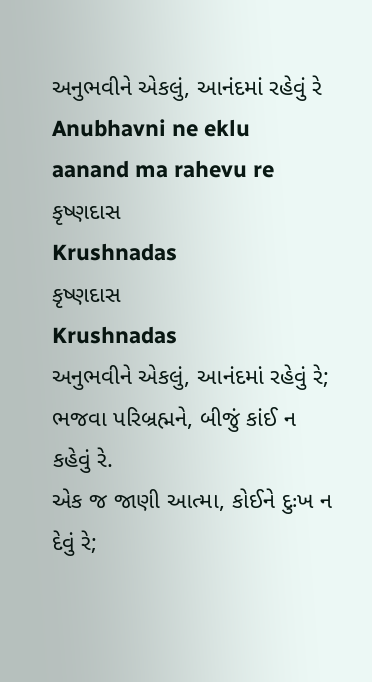અનુભવીને એકલું, આનંદમાં રહેવું રે
Anubhavni ne eklu aanand ma rahevu re
કૃષ્ણદાસ
Krushnadas
કૃષ્ણદાસ
Krushnadas
અનુભવીને એકલું, આનંદમાં રહેવું રે;
ભજવા પરિબ્રહ્મને, બીજું કાંઈ ન કહેવું રે.
એક જ જાણી આત્મા, કોઈને દુઃખ ન દેવું રે;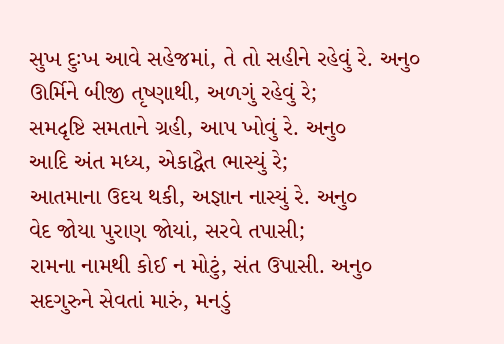સુખ દુઃખ આવે સહેજમાં, તે તો સહીને રહેવું રે. અનુ૦
ઊર્મિને બીજી તૃષ્ણાથી, અળગું રહેવું રે;
સમદૃષ્ટિ સમતાને ગ્રહી, આપ ખોવું રે. અનુ૦
આદિ અંત મધ્ય, એકાદ્વૈત ભાસ્યું રે;
આતમાના ઉદય થકી, અજ્ઞાન નાસ્યું રે. અનુ૦
વેદ જોયા પુરાણ જોયાં, સરવે તપાસી;
રામના નામથી કોઈ ન મોટું, સંત ઉપાસી. અનુ૦
સદગુરુને સેવતાં મારું, મનડું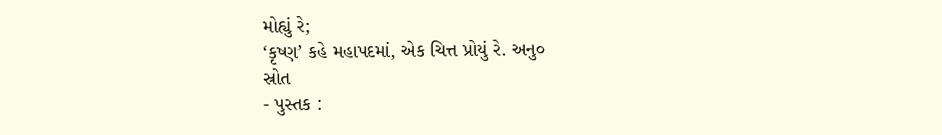મોહ્યું રે;
‘કૃષ્ણ’ કહે મહાપદમાં, એક ચિત્ત પ્રોયું રે. અનુ૦
સ્રોત
- પુસ્તક :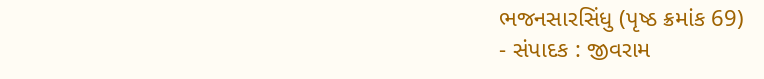ભજનસારસિંધુ (પૃષ્ઠ ક્રમાંક 69)
- સંપાદક : જીવરામ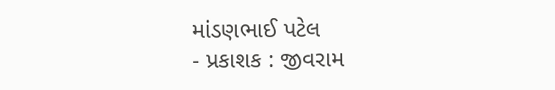માંડણભાઈ પટેલ
- પ્રકાશક : જીવરામ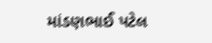માંડણભાઈ પટેલ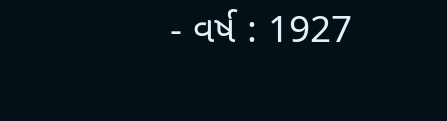- વર્ષ : 1927